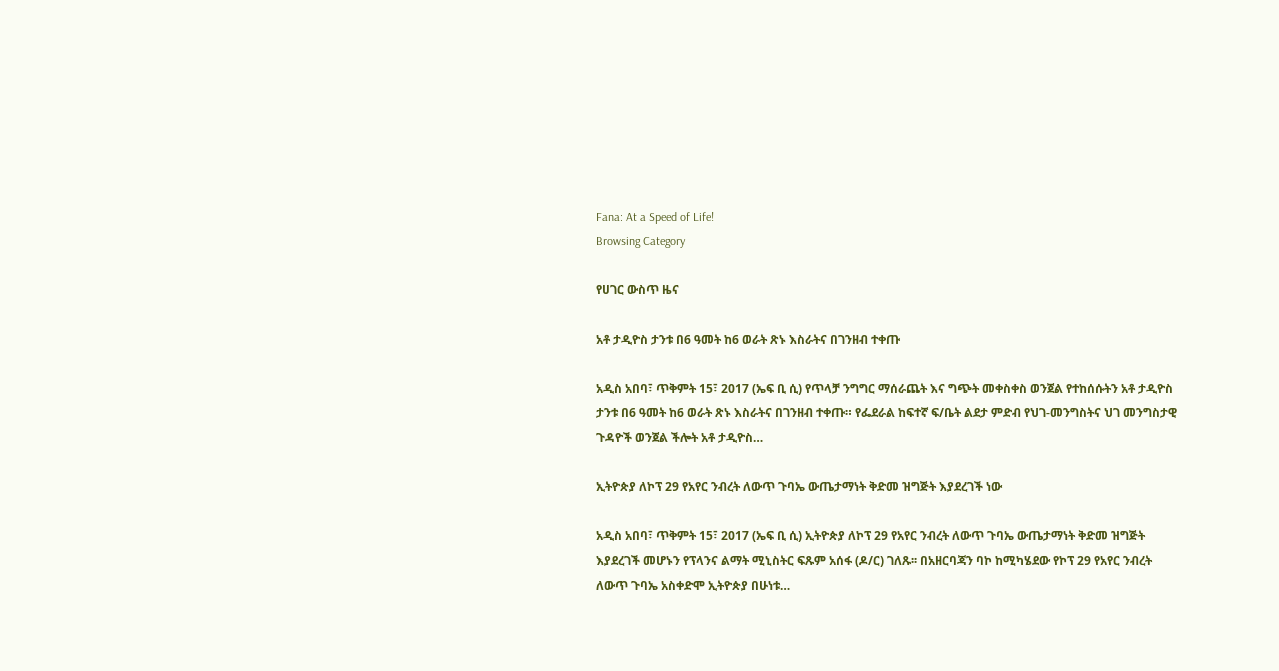Fana: At a Speed of Life!
Browsing Category

የሀገር ውስጥ ዜና

አቶ ታዲዮስ ታንቱ በ6 ዓመት ከ6 ወራት ጽኑ እስራትና በገንዘብ ተቀጡ

አዲስ አበባ፣ ጥቅምት 15፣ 2017 (ኤፍ ቢ ሲ) የጥላቻ ንግግር ማሰራጨት እና ግጭት መቀስቀስ ወንጀል የተከሰሱትን አቶ ታዲዮስ ታንቱ በ6 ዓመት ከ6 ወራት ጽኑ እስራትና በገንዘብ ተቀጡ። የፌደራል ከፍተኛ ፍ/ቤት ልደታ ምድብ የህገ-መንግስትና ህገ መንግስታዊ ጉዳዮች ወንጀል ችሎት አቶ ታዲዮስ…

ኢትዮጵያ ለኮፕ 29 የአየር ንብረት ለውጥ ጉባኤ ውጤታማነት ቅድመ ዝግጅት እያደረገች ነው

አዲስ አበባ፣ ጥቅምት 15፣ 2017 (ኤፍ ቢ ሲ) ኢትዮጵያ ለኮፕ 29 የአየር ንብረት ለውጥ ጉባኤ ውጤታማነት ቅድመ ዝግጅት እያደረገች መሆኑን የፕላንና ልማት ሚኒስትር ፍጹም አሰፋ (ዶ/ር) ገለጹ፡፡ በአዘርባጃን ባኮ ከሚካሄደው የኮፕ 29 የአየር ንብረት ለውጥ ጉባኤ አስቀድሞ ኢትዮጵያ በሁነቱ…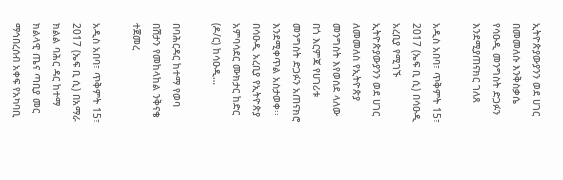ኢትዮጵያውያንን ወደ ሀገር በመመለሱ እንቅስቃሴ የሳዑዲ መንግስት ድጋፉን እንደሚያጠናክር ገለጸ

አዲስ አበባ፣ ጥቅምት 15፣ 2017 (ኤፍ ቢ ሲ) በሳዑዲ አረቢያ የሚገኙ ኢትዮጵያውያንን ወደ ሀገር ለመመለስ የኢትዮጵያ መንግስት እየወሰደ ላለው በጎ እርምጃ የሀገሪቱ መንግስት ድጋፉን አጠናክሮ እንደሚቀጥል አስታወቀ፡፡ በሳዑዲ አረቢያ የኢትዮጵያ አምባሳደር ሙክታር ከድር (ዶ/ር) ከሳዑዲ…

በባሕርዳር ከተማ የወባ በሽታን የመከላከል ንቅናቄ ተጀመረ

አዲስ አበባ፣ ጥቅምት 15፣ 2017 (ኤፍ ቢ ሲ) በአማራ ክልል ባሕር ዳር ከተማ ክልላዊ ጤና ጣቢያ መር ማኅበረሰብ አቀፍ የአካባቢ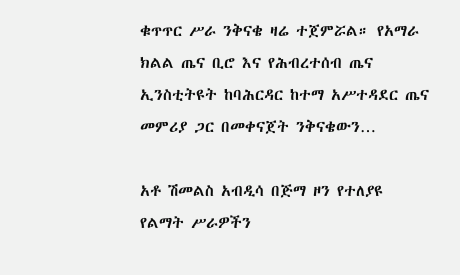ቁጥጥር ሥራ ንቅናቄ ዛሬ ተጀምሯል። የአማራ ክልል ጤና ቢሮ እና የሕብረተሰብ ጤና ኢንስቲትዩት ከባሕርዳር ከተማ አሥተዳደር ጤና መምሪያ ጋር በመቀናጀት ንቅናቄውን…

አቶ ሽመልስ አብዲሳ በጅማ ዞን የተለያዩ የልማት ሥራዎችን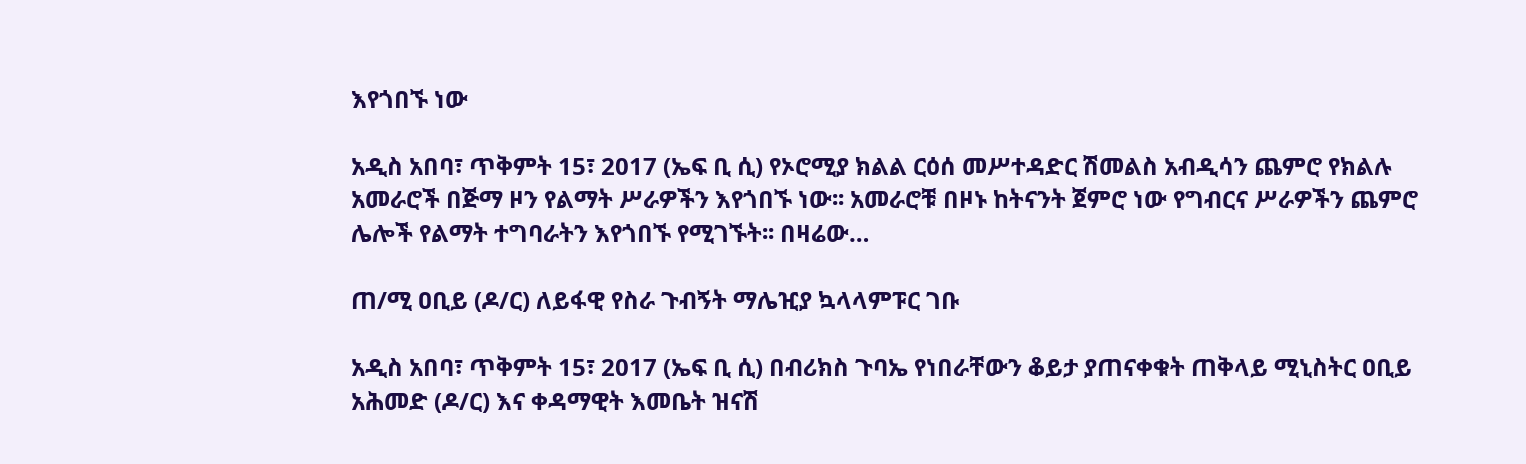እየጎበኙ ነው

አዲስ አበባ፣ ጥቅምት 15፣ 2017 (ኤፍ ቢ ሲ) የኦሮሚያ ክልል ርዕሰ መሥተዳድር ሽመልስ አብዲሳን ጨምሮ የክልሉ አመራሮች በጅማ ዞን የልማት ሥራዎችን እየጎበኙ ነው፡፡ አመራሮቹ በዞኑ ከትናንት ጀምሮ ነው የግብርና ሥራዎችን ጨምሮ ሌሎች የልማት ተግባራትን እየጎበኙ የሚገኙት፡፡ በዛሬው…

ጠ/ሚ ዐቢይ (ዶ/ር) ለይፋዊ የስራ ጉብኝት ማሌዢያ ኳላላምፑር ገቡ

አዲስ አበባ፣ ጥቅምት 15፣ 2017 (ኤፍ ቢ ሲ) በብሪክስ ጉባኤ የነበራቸውን ቆይታ ያጠናቀቁት ጠቅላይ ሚኒስትር ዐቢይ አሕመድ (ዶ/ር) እና ቀዳማዊት እመቤት ዝናሽ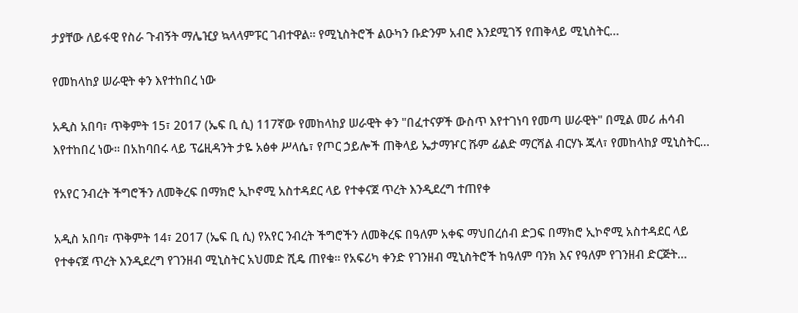ታያቸው ለይፋዊ የስራ ጉብኝት ማሌዢያ ኳላላምፑር ገብተዋል። የሚኒስትሮች ልዑካን ቡድንም አብሮ እንደሚገኝ የጠቅላይ ሚኒስትር…

የመከላከያ ሠራዊት ቀን እየተከበረ ነው

አዲስ አበባ፣ ጥቅምት 15፣ 2017 (ኤፍ ቢ ሲ) 117ኛው የመከላከያ ሠራዊት ቀን "በፈተናዎች ውስጥ እየተገነባ የመጣ ሠራዊት" በሚል መሪ ሐሳብ እየተከበረ ነው፡፡ በአከባበሩ ላይ ፕሬዚዳንት ታዬ አፅቀ ሥላሴ፣ የጦር ኃይሎች ጠቅላይ ኤታማዦር ሹም ፊልድ ማርሻል ብርሃኑ ጁላ፣ የመከላከያ ሚኒስትር…

የአየር ንብረት ችግሮችን ለመቅረፍ በማክሮ ኢኮኖሚ አስተዳደር ላይ የተቀናጀ ጥረት እንዲደረግ ተጠየቀ

አዲስ አበባ፣ ጥቅምት 14፣ 2017 (ኤፍ ቢ ሲ) የአየር ንብረት ችግሮችን ለመቅረፍ በዓለም አቀፍ ማህበረሰብ ድጋፍ በማክሮ ኢኮኖሚ አስተዳደር ላይ የተቀናጀ ጥረት እንዲደረግ የገንዘብ ሚኒስትር አህመድ ሺዴ ጠየቁ፡፡ የአፍሪካ ቀንድ የገንዘብ ሚኒስትሮች ከዓለም ባንክ እና የዓለም የገንዘብ ድርጅት…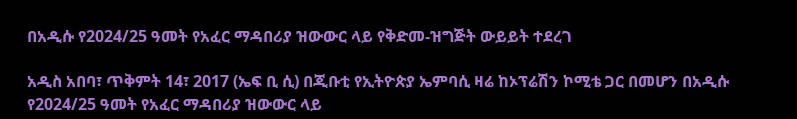በአዲሱ የ2024/25 ዓመት የአፈር ማዳበሪያ ዝውውር ላይ የቅድመ-ዝግጅት ውይይት ተደረገ

አዲስ አበባ፣ ጥቅምት 14፣ 2017 (ኤፍ ቢ ሲ) በጂቡቲ የኢትዮጵያ ኤምባሲ ዛሬ ከኦፕሬሽን ኮሚቴ ጋር በመሆን በአዲሱ የ2024/25 ዓመት የአፈር ማዳበሪያ ዝውውር ላይ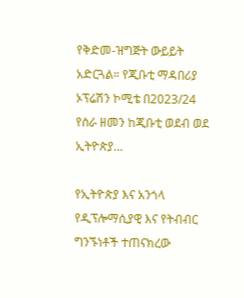የቅድመ-ዝግጅት ውይይት አድርጓል። የጂቡቲ ማዳበሪያ ኦፕሬሽን ኮሚቴ በ2023/24 የስራ ዘመን ከጂቡቲ ወደብ ወደ ኢትዮጵያ…

የኢትዮጵያ እና አንጎላ የዲፕሎማሲያዊ እና የትብብር ግንኙነቶች ተጠናክረው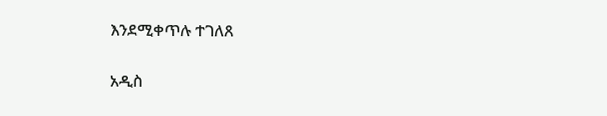እንደሚቀጥሉ ተገለጸ

አዲስ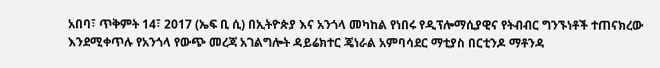አበባ፣ ጥቅምት 14፣ 2017 (ኤፍ ቢ ሲ) በኢትዮጵያ እና አንጎላ መካከል የነበሩ የዲፕሎማሲያዊና የትብብር ግንኙነቶች ተጠናክረው እንደሚቀጥሉ የአንጎላ የውጭ መረጃ አገልግሎት ዳይሬክተር ጄነራል አምባሳደር ማቲያስ በርቲንዶ ማቶንዳ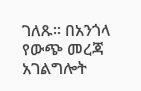ገለጹ፡፡ በአንጎላ የውጭ መረጃ አገልግሎት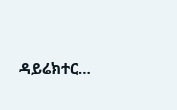ዳይሬክተር…